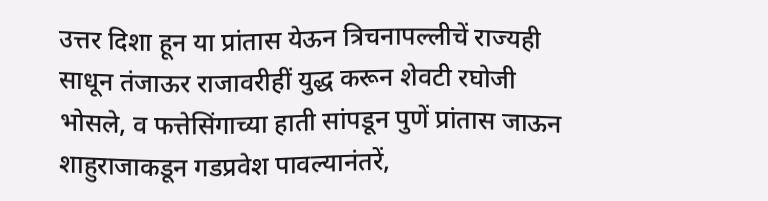उत्तर दिशा हून या प्रांतास येऊन त्रिचनापल्लीचें राज्यही साधून तंजाऊर राजावरीहीं युद्ध करून शेवटी रघोजी भोसले, व फत्तेसिंगाच्या हाती सांपडून पुणें प्रांतास जाऊन शाहुराजाकडून गडप्रवेश पावल्यानंतरें,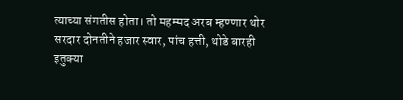त्याच्या संगतीस होता। तो महम्मद अरब म्हण्णार थोर सरदार दोनतीने हजार स्वार, पांच हत्ती, थोडे बारही इतुक्या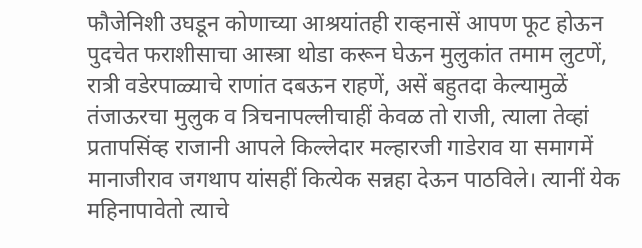फौजेनिशी उघडून कोणाच्या आश्रयांतही राव्हनासें आपण फूट होऊन पुदचेत फराशीसाचा आस्त्रा थोडा करून घेऊन मुलुकांत तमाम लुटणें, रात्री वडेरपाळ्याचे राणांत दबऊन राहणें, असें बहुतदा केल्यामुळें तंजाऊरचा मुलुक व त्रिचनापल्लीचाहीं केवळ तो राजी, त्याला तेव्हां प्रतापसिंव्ह राजानी आपले किल्लेदार मल्हारजी गाडेराव या समागमें मानाजीराव जगथाप यांसहीं कित्येक सन्नहा देऊन पाठविले। त्यानीं येक महिनापावेतो त्याचे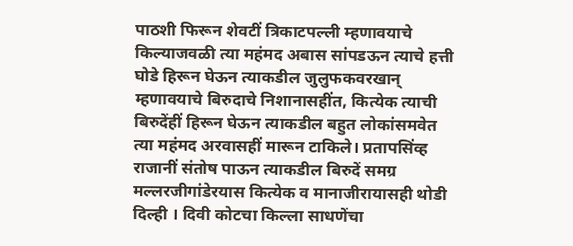पाठशी फिरून शेवटीं त्रिकाटपल्ली म्हणावयाचे किल्याजवळी त्या महंमद अबास सांपडऊन त्याचे हत्ती घोडे हिरून घेऊन त्याकडील जुलुफकवरखान् म्हणावयाचे बिरुदाचे निशानासहींत, कित्येक त्याची बिरुदेंहीं हिरून घेऊन त्याकडील बहुत लोकांसमवेत त्या महंमद अरवासहीं मारून टाकिले। प्रतापसिंव्ह राजानीं संतोष पाऊन त्याकडील बिरुदें समग्र मल्लरजीगांडेरयास कित्येक व मानाजीरायासही थोडी दिल्ही । दिवी कोटचा किल्ला साधणेंचा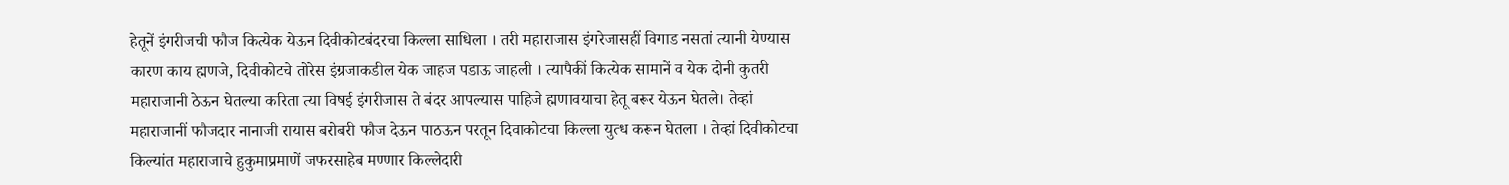हेतूनें इंगरीजची फौज कित्येक येऊन दिवीकोटबंदरचा किल्ला साधिला । तरी महाराजास इंगरेजासहीं विगाड नसतां त्यानी येण्यास कारण काय ह्मणजे, दिवीकोटचे तोरेस इंग्रजाकडील येक जाहज पडाऊ जाहली । त्यापैकीं कित्येक सामानें व येक दोनी कुतरी महाराजानी ठेऊन घेतल्या करिता त्या विषई इंगरीजास ते बंदर आपल्यास पाहिजे ह्मणावयाचा हेतू बरूर येऊन घेतले। तेव्हां महाराजानीं फौजदार नानाजी रायास बरोबरी फौज देऊन पाठऊन परतून दिवाकोटचा किल्ला युत्ध करून घेतला । तेव्हां दिवीकोटचा किल्यांत महाराजाचे हुकुमाप्रमाणें जफरसाहेब मण्णार किल्लेदारी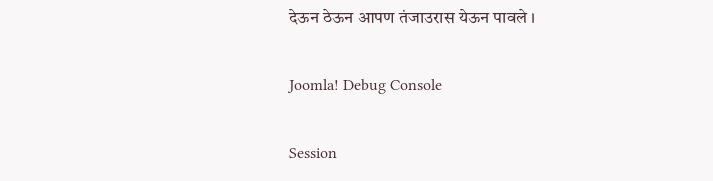देऊन ठेऊन आपण तंजाउरास येऊन पावले ।

Joomla! Debug Console

Session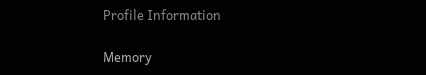Profile Information

Memory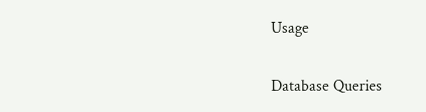Usage

Database Queries